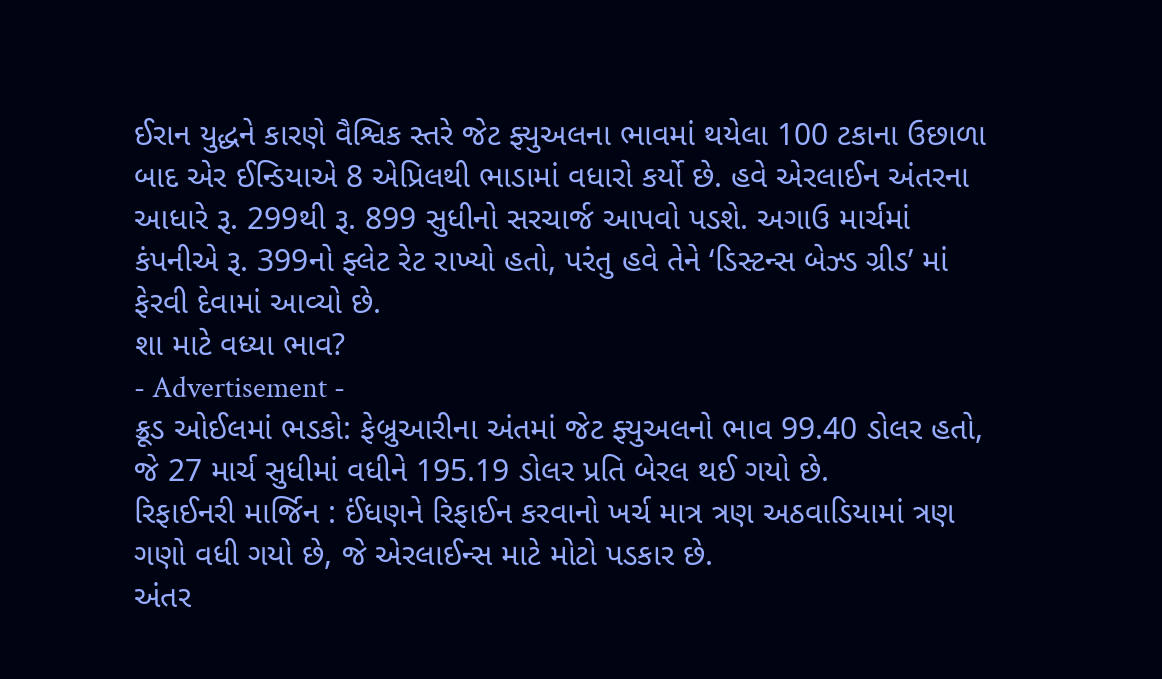ઈરાન યુદ્ધને કારણે વૈશ્વિક સ્તરે જેટ ફ્યુઅલના ભાવમાં થયેલા 100 ટકાના ઉછાળા બાદ એર ઈન્ડિયાએ 8 એપ્રિલથી ભાડામાં વધારો કર્યો છે. હવે એરલાઈન અંતરના આધારે રૂ. 299થી રૂ. 899 સુધીનો સરચાર્જ આપવો પડશે. અગાઉ માર્ચમાં કંપનીએ રૂ. 399નો ફ્લેટ રેટ રાખ્યો હતો, પરંતુ હવે તેને ‘ડિસ્ટન્સ બેઝ્ડ ગ્રીડ’ માં ફેરવી દેવામાં આવ્યો છે.
શા માટે વધ્યા ભાવ?
- Advertisement -
ક્રૂડ ઓઈલમાં ભડકો: ફેબ્રુઆરીના અંતમાં જેટ ફ્યુઅલનો ભાવ 99.40 ડોલર હતો, જે 27 માર્ચ સુધીમાં વધીને 195.19 ડોલર પ્રતિ બેરલ થઈ ગયો છે.
રિફાઈનરી માર્જિન : ઈંધણને રિફાઈન કરવાનો ખર્ચ માત્ર ત્રણ અઠવાડિયામાં ત્રણ ગણો વધી ગયો છે, જે એરલાઈન્સ માટે મોટો પડકાર છે.
અંતર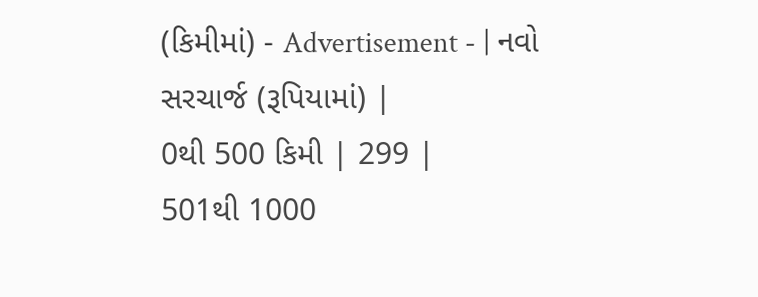(કિમીમાં) - Advertisement - | નવો સરચાર્જ (રૂપિયામાં) |
0થી 500 કિમી | 299 |
501થી 1000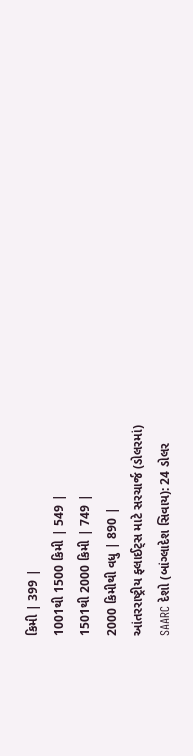કિમી | 399 |
1001થી 1500 કિમી | 549 |
1501થી 2000 કિમી | 749 |
2000 કિમીથી વધુ | 890 |
આંતરરાષ્ટ્રીય ફ્લાઈટ્સ માટે સરચાર્જ (ડોલરમાં)
SAARC દેશો (બાંગ્લાદેશ સિવાય): 24 ડોલર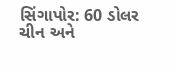સિંગાપોર: 60 ડોલર
ચીન અને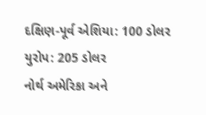દક્ષિણ-પૂર્વ એશિયા: 100 ડોલર
યુરોપ: 205 ડોલર
નોર્થ અમેરિકા અને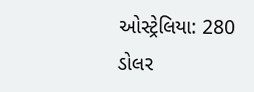ઓસ્ટ્રેલિયા: 280 ડોલર